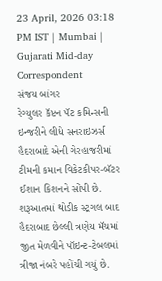23 April, 2026 03:18 PM IST | Mumbai | Gujarati Mid-day Correspondent
સંજય બાંગર
રેગ્યુલર કૅપ્ટન પૅટ કમિન્સની ઇન્જરીને લીધે સનરાઇઝર્સ હૈદરાબાદે એની ગેરહાજરીમાં ટીમની કમાન વિકેટકીપર-બૅટર ઈશાન કિશનને સોંપી છે. શરૂઆતમાં થોડીક સ્ટ્રગલ બાદ હૈદરાબાદ છેલ્લી ત્રણેય મૅચમાં જીત મેળવીને પૉઇન્ટ-ટેબલમાં ત્રીજા નંબરે પહોંચી ગયું છે.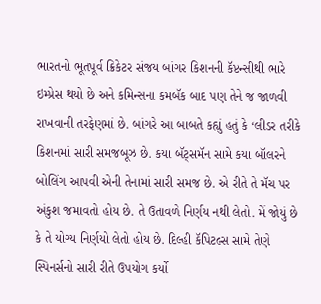ભારતનો ભૂતપૂર્વ ક્રિકેટર સંજય બાંગર કિશનની કૅપ્ટન્સીથી ભારે ઇમ્પ્રેસ થયો છે અને કમિન્સના કમબૅક બાદ પણ તેને જ જાળવી રાખવાની તરફેણમાં છે. બાંગરે આ બાબતે કહ્યું હતું કે ‘લીડર તરીકે કિશનમાં સારી સમજબૂઝ છે. કયા બૅટ્સમૅન સામે કયા બૉલરને બોલિંગ આપવી એની તેનામાં સારી સમજ છે. એ રીતે તે મૅચ પર અંકુશ જમાવતો હોય છે. તે ઉતાવળે નિર્ણય નથી લેતો. મેં જોયું છે કે તે યોગ્ય નિર્ણયો લેતો હોય છે. દિલ્હી કૅપિટલ્સ સામે તેણે સ્પિનર્સનો સારી રીતે ઉપયોગ કર્યો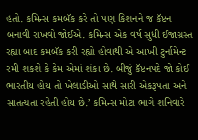હતો. કમિન્સ કમબૅક કરે તો પણ કિશનને જ કૅપ્ટન બનાવી રાખવો જોઈએ. કમિન્સ એક વર્ષ સુધી ઈજાગ્રસ્ત રહ્યા બાદ કમબૅક કરી રહ્યો હોવાથી એ આખી ટુર્નામેન્ટ રમી શકશે કે કેમ એમાં શંકા છે. બીજું કૅપ્ટનપદે જો કોઈ ભારતીય હોય તો ખેલાડીઓ સાથે સારી એકરૂપતા અને સાતત્યતા રહેતી હોય છે.’ કમિન્સ મોટા ભાગે શનિવારે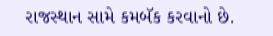રાજસ્થાન સામે કમબૅક કરવાનો છે.